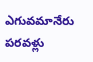ఎగువమానేరు పరవళ్లు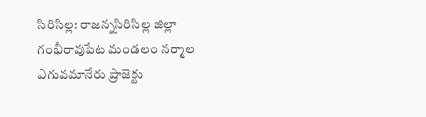సిరిసిల్ల: రాజన్నసిరిసిల్ల జిల్లా గంభీరావుపేట మండలం నర్మాల ఎగువమానేరు ప్రాజెక్టు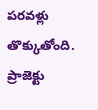పరవళ్లు తొక్కుతోంది. ప్రాజెక్టు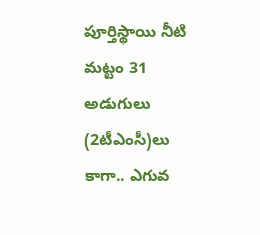పూర్తిస్థాయి నీటి మట్టం 31 అడుగులు (2టీఎంసీ)లు కాగా.. ఎగువ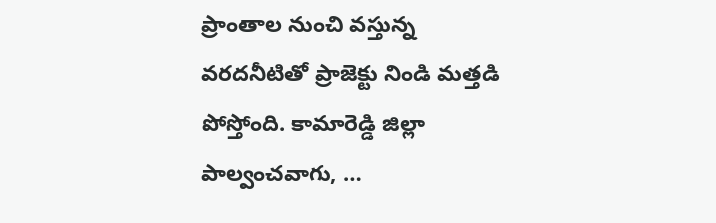ప్రాంతాల నుంచి వస్తున్న వరదనీటితో ప్రాజెక్టు నిండి మత్తడి పోస్తోంది. కామారెడ్డి జిల్లా పాల్వంచవాగు, …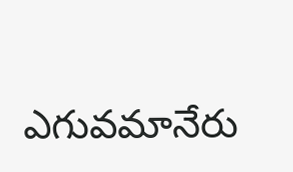ఎగువమానేరు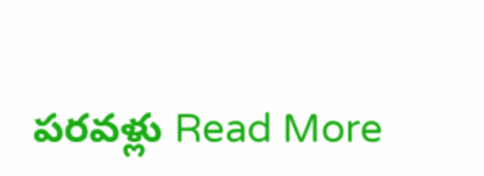పరవళ్లు Read More